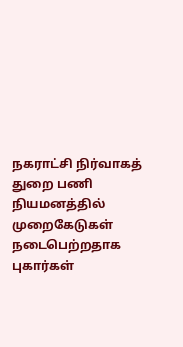நகராட்சி நிர்வாகத் துறை பணி நியமனத்தில் முறைகேடுகள் நடைபெற்றதாக புகார்கள்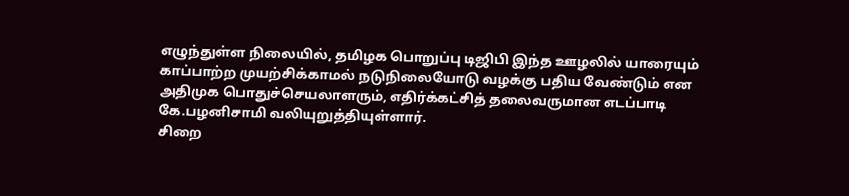எழுந்துள்ள நிலையில், தமிழக பொறுப்பு டிஜிபி இந்த ஊழலில் யாரையும் காப்பாற்ற முயற்சிக்காமல் நடுநிலையோடு வழக்கு பதிய வேண்டும் என அதிமுக பொதுச்செயலாளரும், எதிர்க்கட்சித் தலைவருமான எடப்பாடி கே.பழனிசாமி வலியுறுத்தியுள்ளார்.
சிறை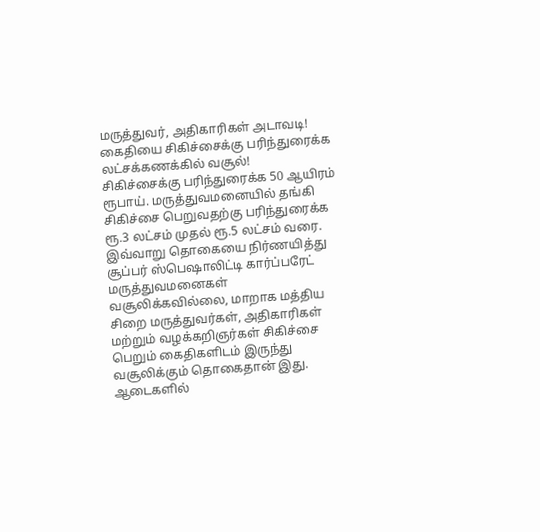மருத்துவர், அதிகாரிகள் அடாவடி! கைதியை சிகிச்சைக்கு பரிந்துரைக்க லட்சக்கணக்கில் வசூல்!
சிகிச்சைக்கு பரிந்துரைக்க 50 ஆயிரம் ரூபாய். மருத்துவமனையில் தங்கி சிகிச்சை பெறுவதற்கு பரிந்துரைக்க ரூ.3 லட்சம் முதல் ரூ.5 லட்சம் வரை. இவ்வாறு தொகையை நிர்ணயித்து சூப்பர் ஸ்பெஷாலிட்டி கார்ப்பரேட் மருத்துவமனைகள் வசூலிக்கவில்லை, மாறாக மத்திய சிறை மருத்துவர்கள், அதிகாரிகள் மற்றும் வழக்கறிஞர்கள் சிகிச்சை பெறும் கைதிகளிடம் இருந்து வசூலிக்கும் தொகைதான் இது.
ஆடைகளில்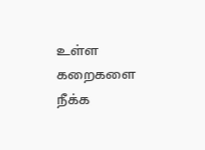உள்ள கறைகளை நீக்க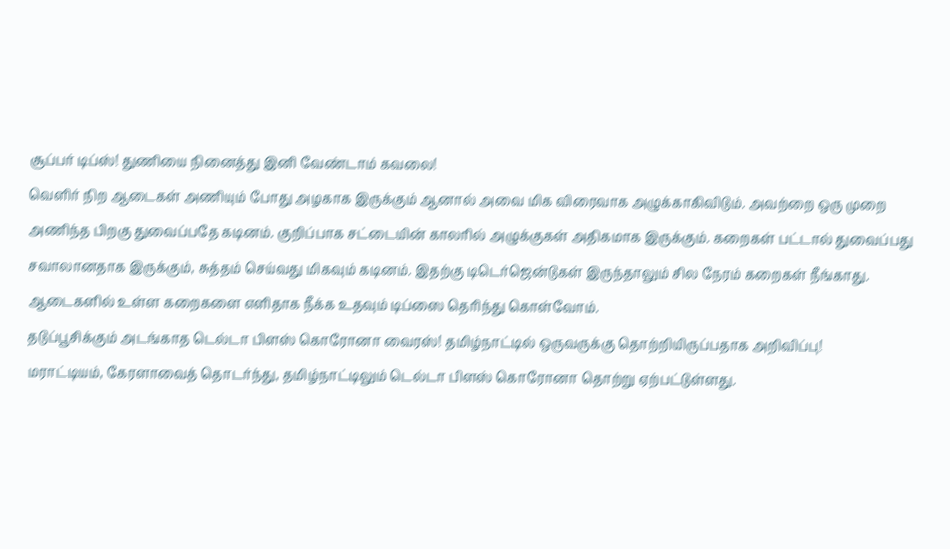சூப்பர் டிப்ஸ்! துணியை நினைத்து இனி வேண்டாம் கவலை!
வெளிர் நிற ஆடைகள் அணியும் போது அழகாக இருக்கும் ஆனால் அவை மிக விரைவாக அழுக்காகிவிடும். அவற்றை ஒரு முறை அணிந்த பிறகு துவைப்பதே கடினம். குறிப்பாக சட்டையின் காலரில் அழுக்குகள் அதிகமாக இருக்கும். கறைகள் பட்டால் துவைப்பது சவாலானதாக இருக்கும், சுத்தம் செய்வது மிகவும் கடினம். இதற்கு டிடெர்ஜென்டுகள் இருந்தாலும் சில நேரம் கறைகள் நீங்காது. ஆடைகளில் உள்ள கறைகளை எளிதாக நீக்க உதவும் டிப்ஸை தெரிந்து கொள்வோம்.
தடுப்பூசிக்கும் அடங்காத டெல்டா பிளஸ் கொரோனா வைரஸ்! தமிழ்நாட்டில் ஒருவருக்கு தொற்றியிருப்பதாக அறிவிப்பு!
மராட்டியம், கேரளாவைத் தொடர்ந்து, தமிழ்நாட்டிலும் டெல்டா பிளஸ் கொரோனா தொற்று ஏற்பட்டுள்ளது.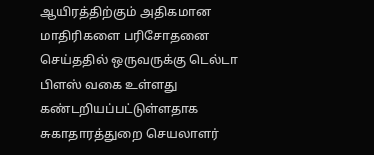ஆயிரத்திற்கும் அதிகமான மாதிரிகளை பரிசோதனை செய்ததில் ஒருவருக்கு டெல்டா பிளஸ் வகை உள்ளது கண்டறியப்பட்டுள்ளதாக சுகாதாரத்துறை செயலாளர்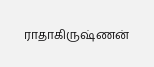ராதாகிருஷ்ணன்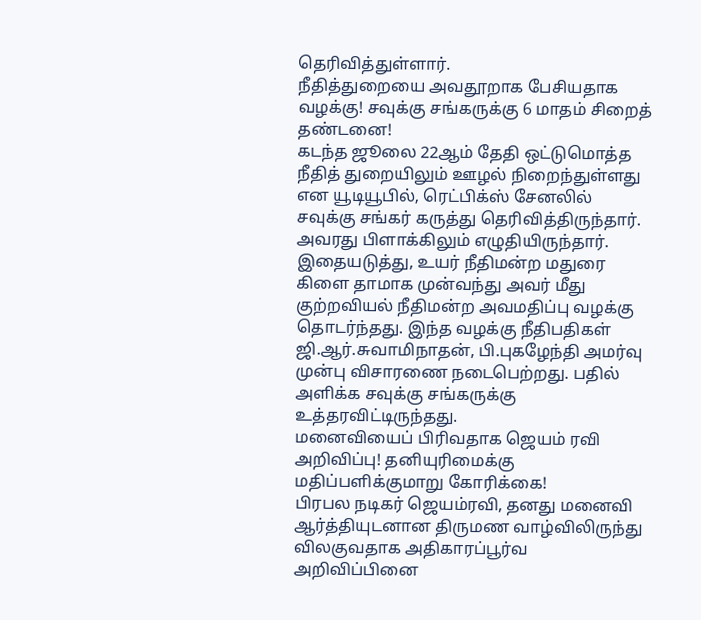தெரிவித்துள்ளார்.
நீதித்துறையை அவதூறாக பேசியதாக வழக்கு! சவுக்கு சங்கருக்கு 6 மாதம் சிறைத் தண்டனை!
கடந்த ஜூலை 22ஆம் தேதி ஒட்டுமொத்த நீதித் துறையிலும் ஊழல் நிறைந்துள்ளது என யூடியூபில், ரெட்பிக்ஸ் சேனலில் சவுக்கு சங்கர் கருத்து தெரிவித்திருந்தார். அவரது பிளாக்கிலும் எழுதியிருந்தார். இதையடுத்து, உயர் நீதிமன்ற மதுரை கிளை தாமாக முன்வந்து அவர் மீது குற்றவியல் நீதிமன்ற அவமதிப்பு வழக்கு தொடர்ந்தது. இந்த வழக்கு நீதிபதிகள் ஜி.ஆர்.சுவாமிநாதன், பி.புகழேந்தி அமர்வு முன்பு விசாரணை நடைபெற்றது. பதில் அளிக்க சவுக்கு சங்கருக்கு உத்தரவிட்டிருந்தது.
மனைவியைப் பிரிவதாக ஜெயம் ரவி அறிவிப்பு! தனியுரிமைக்கு மதிப்பளிக்குமாறு கோரிக்கை!
பிரபல நடிகர் ஜெயம்ரவி, தனது மனைவி ஆர்த்தியுடனான திருமண வாழ்விலிருந்து விலகுவதாக அதிகாரப்பூர்வ அறிவிப்பினை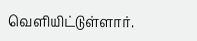வெளியிட்டுள்ளார்.